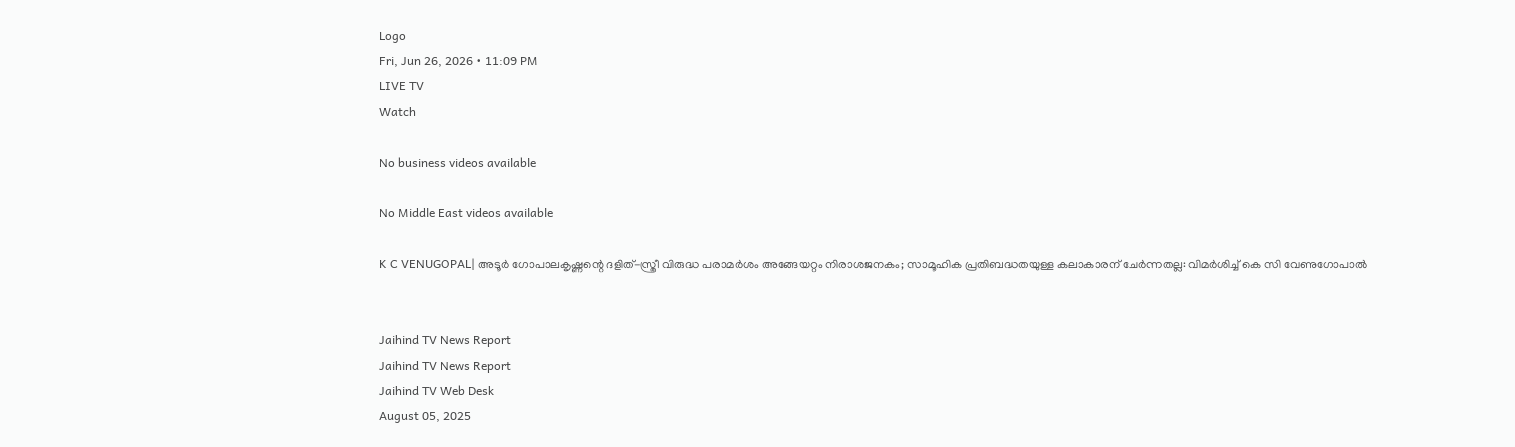Logo
Fri, Jun 26, 2026 • 11:09 PM
LIVE TV
Watch

No business videos available

No Middle East videos available

K C VENUGOPAL| അടൂര്‍ ഗോപാലകൃഷ്ണന്റെ ദളിത്-സ്ത്രീ വിരുദ്ധ പരാമര്‍ശം അങ്ങേയറ്റം നിരാശജനകം; സാമൂഹിക പ്രതിബദ്ധതയുള്ള കലാകാരന് ചേര്‍ന്നതല്ല: വിമര്‍ശിച്ച് കെ സി വേണുഗോപാല്‍


Jaihind TV News Report
Jaihind TV News Report
Jaihind TV Web Desk
August 05, 2025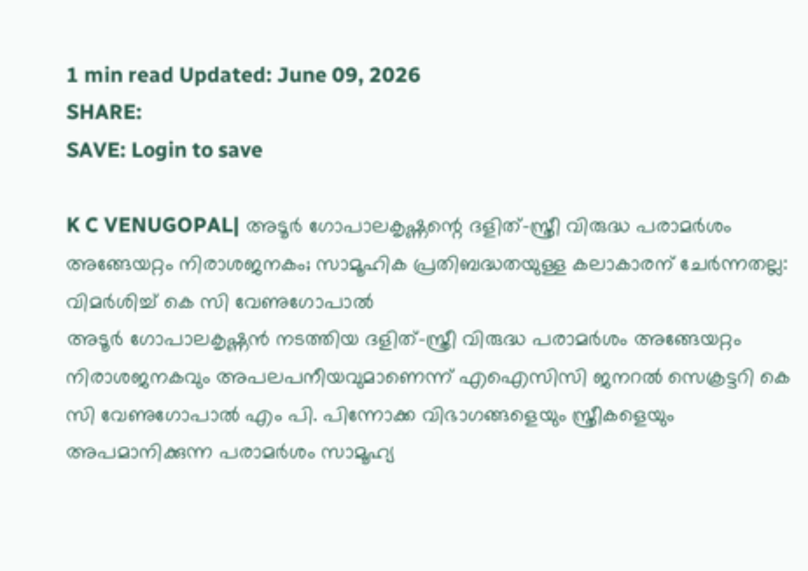1 min read Updated: June 09, 2026
SHARE:
SAVE: Login to save

K C VENUGOPAL| അടൂര്‍ ഗോപാലകൃഷ്ണന്റെ ദളിത്-സ്ത്രീ വിരുദ്ധ പരാമര്‍ശം അങ്ങേയറ്റം നിരാശജനകം; സാമൂഹിക പ്രതിബദ്ധതയുള്ള കലാകാരന് ചേര്‍ന്നതല്ല: വിമര്‍ശിച്ച് കെ സി വേണുഗോപാല്‍
അടൂര്‍ ഗോപാലകൃഷ്ണന്‍ നടത്തിയ ദളിത്-സ്ത്രീ വിരുദ്ധ പരാമര്‍ശം അങ്ങേയറ്റം നിരാശജനകവും അപലപനീയവുമാണെന്ന് എഐസിസി ജനറല്‍ സെക്രട്ടറി കെ സി വേണുഗോപാല്‍ എം പി. പിന്നോക്ക വിഭാഗങ്ങളെയും സ്ത്രീകളെയും അപമാനിക്കുന്ന പരാമര്‍ശം സാമൂഹ്യ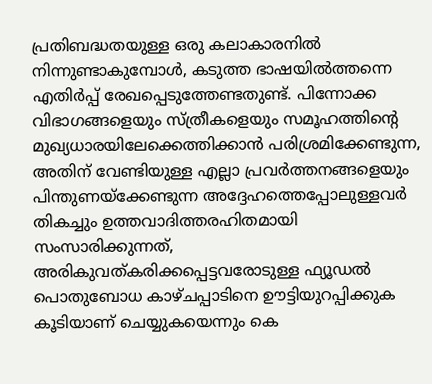പ്രതിബദ്ധതയുള്ള ഒരു കലാകാരനില്‍ നിന്നുണ്ടാകുമ്പോള്‍, കടുത്ത ഭാഷയില്‍ത്തന്നെ എതിര്‍പ്പ് രേഖപ്പെടുത്തേണ്ടതുണ്ട്. പിന്നോക്ക വിഭാഗങ്ങളെയും സ്ത്രീകളെയും സമൂഹത്തിന്റെ മുഖ്യധാരയിലേക്കെത്തിക്കാന്‍ പരിശ്രമിക്കേണ്ടുന്ന, അതിന് വേണ്ടിയുള്ള എല്ലാ പ്രവര്‍ത്തനങ്ങളെയും പിന്തുണയ്‌ക്കേണ്ടുന്ന അദ്ദേഹത്തെപ്പോലുള്ളവര്‍ തികച്ചും ഉത്തവാദിത്തരഹിതമായി സംസാരിക്കുന്നത്, അരികുവത്കരിക്കപ്പെട്ടവരോടുള്ള ഫ്യൂഡല്‍ പൊതുബോധ കാഴ്ചപ്പാടിനെ ഊട്ടിയുറപ്പിക്കുക കൂടിയാണ് ചെയ്യുകയെന്നും കെ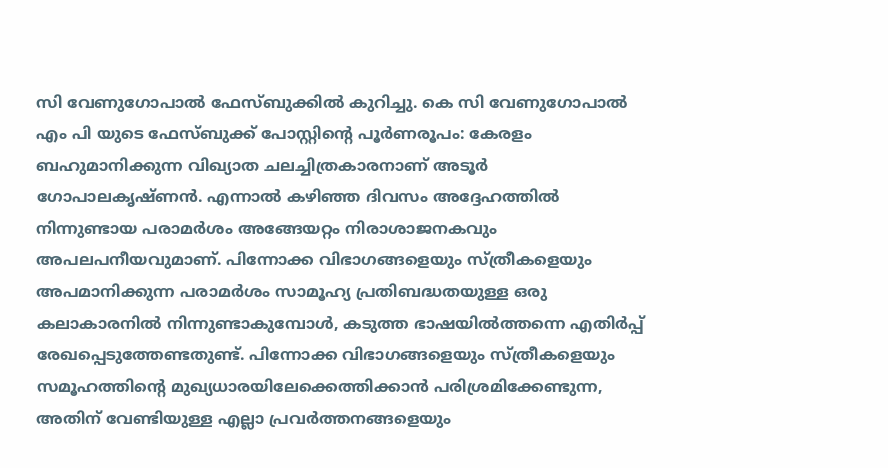സി വേണുഗോപാല്‍ ഫേസ്ബുക്കില്‍ കുറിച്ചു. കെ സി വേണുഗോപാല്‍ എം പി യുടെ ഫേസ്ബുക്ക് പോസ്റ്റിന്റെ പൂര്‍ണരൂപം: കേരളം ബഹുമാനിക്കുന്ന വിഖ്യാത ചലച്ചിത്രകാരനാണ് അടൂര്‍ ഗോപാലകൃഷ്ണന്‍. എന്നാല്‍ കഴിഞ്ഞ ദിവസം അദ്ദേഹത്തില്‍ നിന്നുണ്ടായ പരാമര്‍ശം അങ്ങേയറ്റം നിരാശാജനകവും അപലപനീയവുമാണ്. പിന്നോക്ക വിഭാഗങ്ങളെയും സ്ത്രീകളെയും അപമാനിക്കുന്ന പരാമര്‍ശം സാമൂഹ്യ പ്രതിബദ്ധതയുള്ള ഒരു കലാകാരനില്‍ നിന്നുണ്ടാകുമ്പോള്‍, കടുത്ത ഭാഷയില്‍ത്തന്നെ എതിര്‍പ്പ് രേഖപ്പെടുത്തേണ്ടതുണ്ട്. പിന്നോക്ക വിഭാഗങ്ങളെയും സ്ത്രീകളെയും സമൂഹത്തിന്റെ മുഖ്യധാരയിലേക്കെത്തിക്കാന്‍ പരിശ്രമിക്കേണ്ടുന്ന, അതിന് വേണ്ടിയുള്ള എല്ലാ പ്രവര്‍ത്തനങ്ങളെയും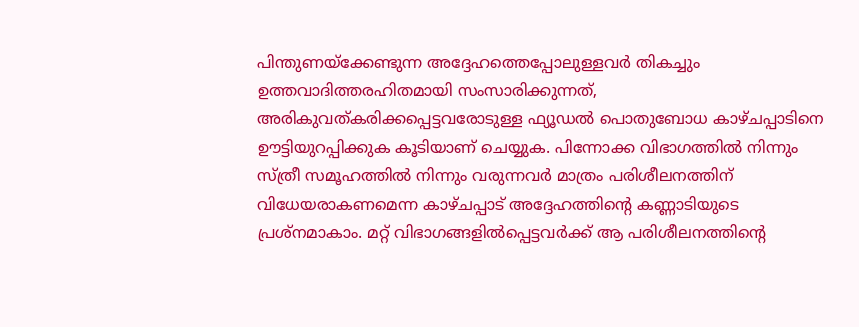പിന്തുണയ്‌ക്കേണ്ടുന്ന അദ്ദേഹത്തെപ്പോലുള്ളവര്‍ തികച്ചും ഉത്തവാദിത്തരഹിതമായി സംസാരിക്കുന്നത്, അരികുവത്കരിക്കപ്പെട്ടവരോടുള്ള ഫ്യൂഡല്‍ പൊതുബോധ കാഴ്ചപ്പാടിനെ ഊട്ടിയുറപ്പിക്കുക കൂടിയാണ് ചെയ്യുക. പിന്നോക്ക വിഭാഗത്തില്‍ നിന്നും സ്ത്രീ സമൂഹത്തില്‍ നിന്നും വരുന്നവര്‍ മാത്രം പരിശീലനത്തിന് വിധേയരാകണമെന്ന കാഴ്ചപ്പാട് അദ്ദേഹത്തിന്റെ കണ്ണാടിയുടെ പ്രശ്‌നമാകാം. മറ്റ് വിഭാഗങ്ങളില്‍പ്പെട്ടവര്‍ക്ക് ആ പരിശീലനത്തിന്റെ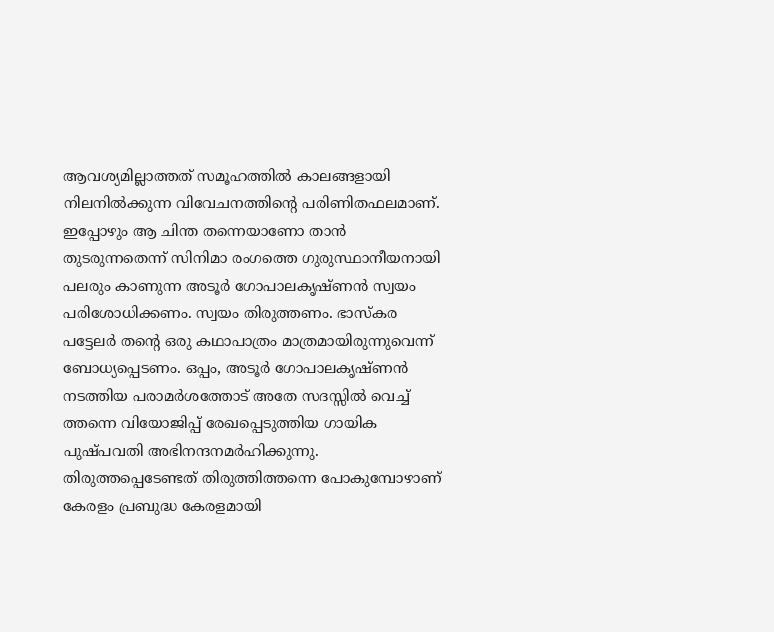ആവശ്യമില്ലാത്തത് സമൂഹത്തില്‍ കാലങ്ങളായി നിലനില്‍ക്കുന്ന വിവേചനത്തിന്റെ പരിണിതഫലമാണ്. ഇപ്പോഴും ആ ചിന്ത തന്നെയാണോ താന്‍ തുടരുന്നതെന്ന് സിനിമാ രംഗത്തെ ഗുരുസ്ഥാനീയനായി പലരും കാണുന്ന അടൂര്‍ ഗോപാലകൃഷ്ണന്‍ സ്വയം പരിശോധിക്കണം. സ്വയം തിരുത്തണം. ഭാസ്‌കര പട്ടേലര്‍ തന്റെ ഒരു കഥാപാത്രം മാത്രമായിരുന്നുവെന്ന് ബോധ്യപ്പെടണം. ഒപ്പം, അടൂര്‍ ഗോപാലകൃഷ്ണന്‍ നടത്തിയ പരാമര്‍ശത്തോട് അതേ സദസ്സില്‍ വെച്ച് ത്തന്നെ വിയോജിപ്പ് രേഖപ്പെടുത്തിയ ഗായിക പുഷ്പവതി അഭിനന്ദനമര്‍ഹിക്കുന്നു. തിരുത്തപ്പെടേണ്ടത് തിരുത്തിത്തന്നെ പോകുമ്പോഴാണ് കേരളം പ്രബുദ്ധ കേരളമായി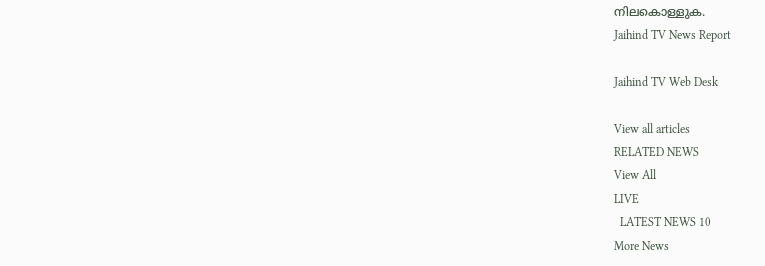നിലകൊള്ളുക.
Jaihind TV News Report

Jaihind TV Web Desk

View all articles
RELATED NEWS
View All
LIVE
  LATEST NEWS 10
More News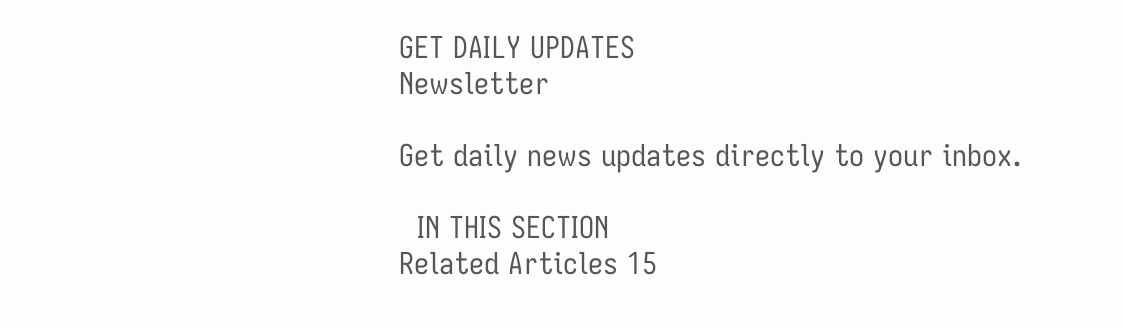GET DAILY UPDATES
Newsletter

Get daily news updates directly to your inbox.

  IN THIS SECTION
Related Articles 15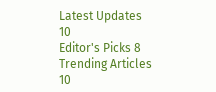Latest Updates 10
Editor's Picks 8
Trending Articles 10